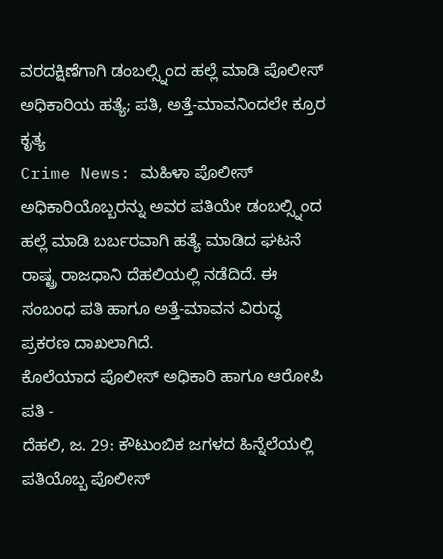ವರದಕ್ಷಿಣೆಗಾಗಿ ಡಂಬಲ್ಸ್ನಿಂದ ಹಲ್ಲೆ ಮಾಡಿ ಪೊಲೀಸ್ ಅಧಿಕಾರಿಯ ಹತ್ಯೆ; ಪತಿ, ಅತ್ತೆ-ಮಾವನಿಂದಲೇ ಕ್ರೂರ ಕೃತ್ಯ
Crime News: ಮಹಿಳಾ ಪೊಲೀಸ್ ಅಧಿಕಾರಿಯೊಬ್ಬರನ್ನು ಅವರ ಪತಿಯೇ ಡಂಬಲ್ಸ್ನಿಂದ ಹಲ್ಲೆ ಮಾಡಿ ಬರ್ಬರವಾಗಿ ಹತ್ಯೆ ಮಾಡಿದ ಘಟನೆ ರಾಷ್ಟ್ರ ರಾಜಧಾನಿ ದೆಹಲಿಯಲ್ಲಿ ನಡೆದಿದೆ. ಈ ಸಂಬಂಧ ಪತಿ ಹಾಗೂ ಅತ್ತೆ-ಮಾವನ ವಿರುದ್ಧ ಪ್ರಕರಣ ದಾಖಲಾಗಿದೆ.
ಕೊಲೆಯಾದ ಪೊಲೀಸ್ ಅಧಿಕಾರಿ ಹಾಗೂ ಆರೋಪಿ ಪತಿ -
ದೆಹಲಿ, ಜ. 29: ಕೌಟುಂಬಿಕ ಜಗಳದ ಹಿನ್ನೆಲೆಯಲ್ಲಿ ಪತಿಯೊಬ್ಬ ಪೊಲೀಸ್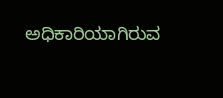ಅಧಿಕಾರಿಯಾಗಿರುವ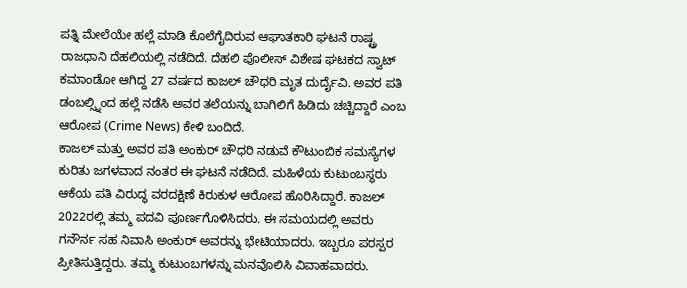ಪತ್ನಿ ಮೇಲೆಯೇ ಹಲ್ಲೆ ಮಾಡಿ ಕೊಲೆಗೈದಿರುವ ಆಘಾತಕಾರಿ ಘಟನೆ ರಾಷ್ಟ್ರ ರಾಜಧಾನಿ ದೆಹಲಿಯಲ್ಲಿ ನಡೆದಿದೆ. ದೆಹಲಿ ಪೊಲೀಸ್ ವಿಶೇಷ ಘಟಕದ ಸ್ವಾಟ್ ಕಮಾಂಡೋ ಆಗಿದ್ದ 27 ವರ್ಷದ ಕಾಜಲ್ ಚೌಧರಿ ಮೃತ ದುರ್ದೈವಿ. ಅವರ ಪತಿ ಡಂಬಲ್ಸ್ನಿಂದ ಹಲ್ಲೆ ನಡೆಸಿ ಅವರ ತಲೆಯನ್ನು ಬಾಗಿಲಿಗೆ ಹಿಡಿದು ಚಚ್ಚಿದ್ದಾರೆ ಎಂಬ ಆರೋಪ (Crime News) ಕೇಳಿ ಬಂದಿದೆ.
ಕಾಜಲ್ ಮತ್ತು ಅವರ ಪತಿ ಅಂಕುರ್ ಚೌಧರಿ ನಡುವೆ ಕೌಟುಂಬಿಕ ಸಮಸ್ಯೆಗಳ ಕುರಿತು ಜಗಳವಾದ ನಂತರ ಈ ಘಟನೆ ನಡೆದಿದೆ. ಮಹಿಳೆಯ ಕುಟುಂಬಸ್ಥರು ಆಕೆಯ ಪತಿ ವಿರುದ್ಧ ವರದಕ್ಷಿಣೆ ಕಿರುಕುಳ ಆರೋಪ ಹೊರಿಸಿದ್ದಾರೆ. ಕಾಜಲ್ 2022ರಲ್ಲಿ ತಮ್ಮ ಪದವಿ ಪೂರ್ಣಗೊಳಿಸಿದರು. ಈ ಸಮಯದಲ್ಲಿ ಅವರು ಗನೌರ್ನ ಸಹ ನಿವಾಸಿ ಅಂಕುರ್ ಅವರನ್ನು ಭೇಟಿಯಾದರು. ಇಬ್ಬರೂ ಪರಸ್ಪರ ಪ್ರೀತಿಸುತ್ತಿದ್ದರು. ತಮ್ಮ ಕುಟುಂಬಗಳನ್ನು ಮನವೊಲಿಸಿ ವಿವಾಹವಾದರು.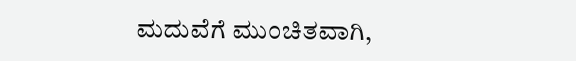ಮದುವೆಗೆ ಮುಂಚಿತವಾಗಿ,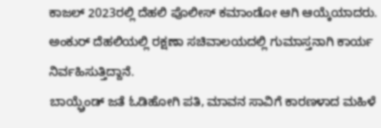ಕಾಜಲ್ 2023ರಲ್ಲಿ ದೆಹಲಿ ಪೊಲೀಸ್ ಕಮಾಂಡೋ ಆಗಿ ಆಯ್ಕೆಯಾದರು. ಅಂಕುರ್ ದೆಹಲಿಯಲ್ಲಿ ರಕ್ಷಣಾ ಸಚಿವಾಲಯದಲ್ಲಿ ಗುಮಾಸ್ತನಾಗಿ ಕಾರ್ಯ ನಿರ್ವಹಿಸುತ್ತಿದ್ದಾನೆ.
ಬಾಯ್ಫ್ರೆಂಡ್ ಜತೆ ಓಡಿಹೋಗಿ ಪತಿ, ಮಾವನ ಸಾವಿಗೆ ಕಾರಣಳಾದ ಮಹಿಳೆ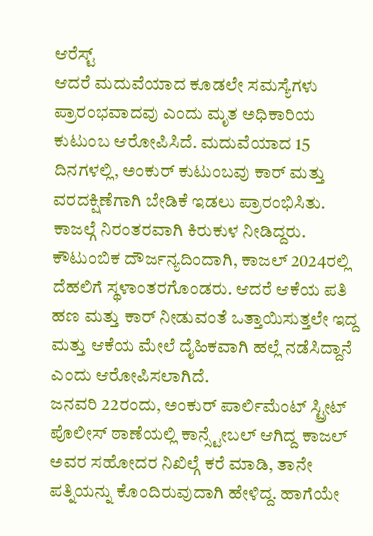ಆರೆಸ್ಟ್
ಆದರೆ ಮದುವೆಯಾದ ಕೂಡಲೇ ಸಮಸ್ಯೆಗಳು ಪ್ರಾರಂಭವಾದವು ಎಂದು ಮೃತ ಅಧಿಕಾರಿಯ ಕುಟುಂಬ ಆರೋಪಿಸಿದೆ. ಮದುವೆಯಾದ 15 ದಿನಗಳಲ್ಲಿ, ಅಂಕುರ್ ಕುಟುಂಬವು ಕಾರ್ ಮತ್ತು ವರದಕ್ಷಿಣೆಗಾಗಿ ಬೇಡಿಕೆ ಇಡಲು ಪ್ರಾರಂಭಿಸಿತು. ಕಾಜಲ್ಗೆ ನಿರಂತರವಾಗಿ ಕಿರುಕುಳ ನೀಡಿದ್ದರು. ಕೌಟುಂಬಿಕ ದೌರ್ಜನ್ಯದಿಂದಾಗಿ, ಕಾಜಲ್ 2024ರಲ್ಲಿ ದೆಹಲಿಗೆ ಸ್ಥಳಾಂತರಗೊಂಡರು. ಆದರೆ ಆಕೆಯ ಪತಿ ಹಣ ಮತ್ತು ಕಾರ್ ನೀಡುವಂತೆ ಒತ್ತಾಯಿಸುತ್ತಲೇ ಇದ್ದ ಮತ್ತು ಆಕೆಯ ಮೇಲೆ ದೈಹಿಕವಾಗಿ ಹಲ್ಲೆ ನಡೆಸಿದ್ದಾನೆ ಎಂದು ಆರೋಪಿಸಲಾಗಿದೆ.
ಜನವರಿ 22ರಂದು, ಅಂಕುರ್ ಪಾರ್ಲಿಮೆಂಟ್ ಸ್ಟ್ರೀಟ್ ಪೊಲೀಸ್ ಠಾಣೆಯಲ್ಲಿ ಕಾನ್ಸ್ಟೇಬಲ್ ಆಗಿದ್ದ ಕಾಜಲ್ ಅವರ ಸಹೋದರ ನಿಖಿಲ್ಗೆ ಕರೆ ಮಾಡಿ, ತಾನೇ ಪತ್ನಿಯನ್ನು ಕೊಂದಿರುವುದಾಗಿ ಹೇಳಿದ್ದ. ಹಾಗೆಯೇ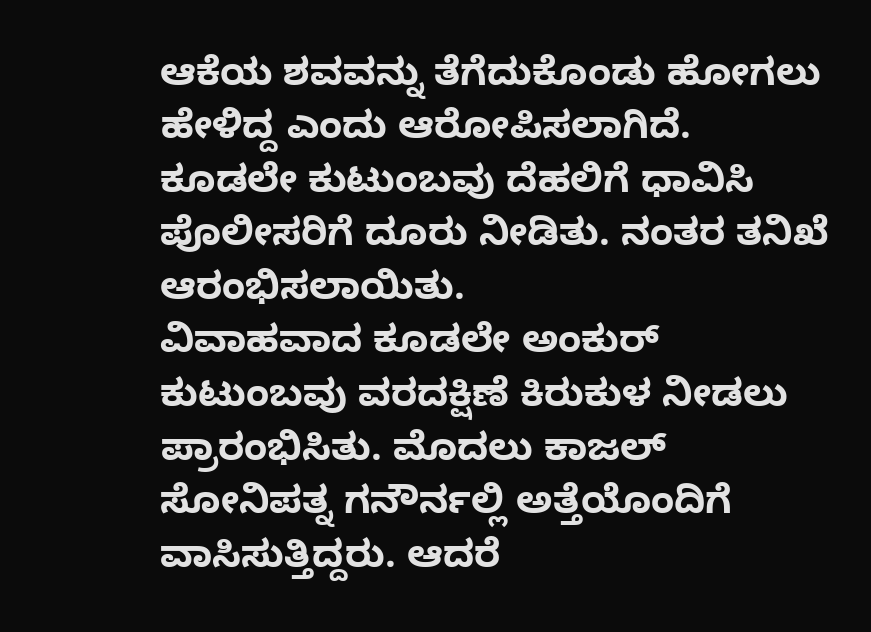ಆಕೆಯ ಶವವನ್ನು ತೆಗೆದುಕೊಂಡು ಹೋಗಲು ಹೇಳಿದ್ದ ಎಂದು ಆರೋಪಿಸಲಾಗಿದೆ. ಕೂಡಲೇ ಕುಟುಂಬವು ದೆಹಲಿಗೆ ಧಾವಿಸಿ ಪೊಲೀಸರಿಗೆ ದೂರು ನೀಡಿತು. ನಂತರ ತನಿಖೆ ಆರಂಭಿಸಲಾಯಿತು.
ವಿವಾಹವಾದ ಕೂಡಲೇ ಅಂಕುರ್ ಕುಟುಂಬವು ವರದಕ್ಷಿಣೆ ಕಿರುಕುಳ ನೀಡಲು ಪ್ರಾರಂಭಿಸಿತು. ಮೊದಲು ಕಾಜಲ್ ಸೋನಿಪತ್ನ ಗನೌರ್ನಲ್ಲಿ ಅತ್ತೆಯೊಂದಿಗೆ ವಾಸಿಸುತ್ತಿದ್ದರು. ಆದರೆ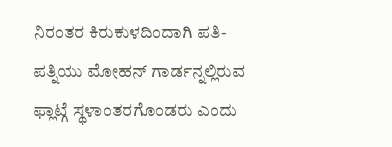ನಿರಂತರ ಕಿರುಕುಳದಿಂದಾಗಿ ಪತಿ-ಪತ್ನಿಯು ಮೋಹನ್ ಗಾರ್ಡನ್ನಲ್ಲಿರುವ ಫ್ಲಾಟ್ಗೆ ಸ್ಥಳಾಂತರಗೊಂಡರು ಎಂದು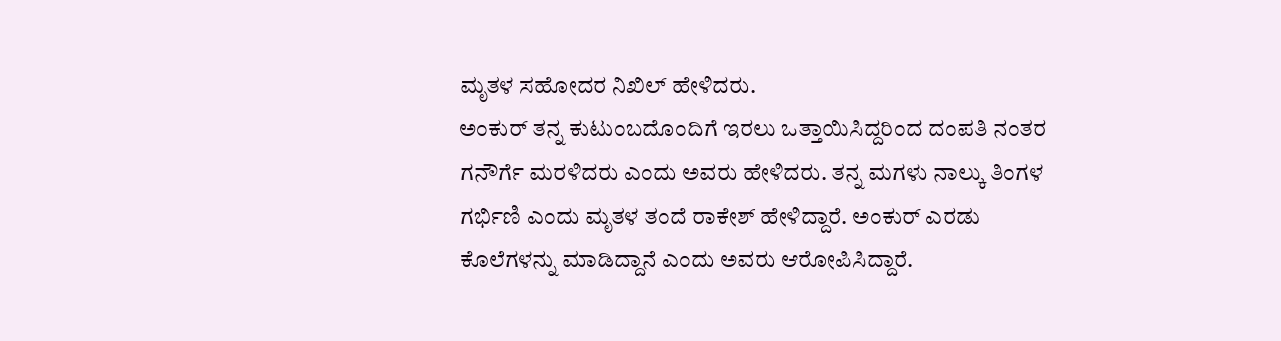ಮೃತಳ ಸಹೋದರ ನಿಖಿಲ್ ಹೇಳಿದರು.
ಅಂಕುರ್ ತನ್ನ ಕುಟುಂಬದೊಂದಿಗೆ ಇರಲು ಒತ್ತಾಯಿಸಿದ್ದರಿಂದ ದಂಪತಿ ನಂತರ ಗನೌರ್ಗೆ ಮರಳಿದರು ಎಂದು ಅವರು ಹೇಳಿದರು. ತನ್ನ ಮಗಳು ನಾಲ್ಕು ತಿಂಗಳ ಗರ್ಭಿಣಿ ಎಂದು ಮೃತಳ ತಂದೆ ರಾಕೇಶ್ ಹೇಳಿದ್ದಾರೆ. ಅಂಕುರ್ ಎರಡು ಕೊಲೆಗಳನ್ನು ಮಾಡಿದ್ದಾನೆ ಎಂದು ಅವರು ಆರೋಪಿಸಿದ್ದಾರೆ.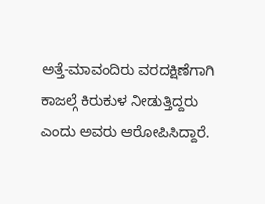ಅತ್ತೆ-ಮಾವಂದಿರು ವರದಕ್ಷಿಣೆಗಾಗಿ ಕಾಜಲ್ಗೆ ಕಿರುಕುಳ ನೀಡುತ್ತಿದ್ದರು ಎಂದು ಅವರು ಆರೋಪಿಸಿದ್ದಾರೆ.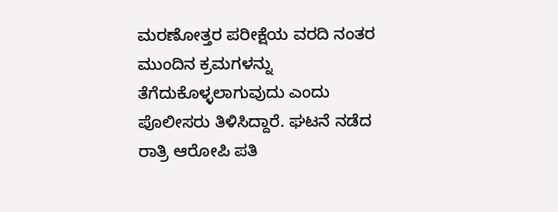ಮರಣೋತ್ತರ ಪರೀಕ್ಷೆಯ ವರದಿ ನಂತರ ಮುಂದಿನ ಕ್ರಮಗಳನ್ನು ತೆಗೆದುಕೊಳ್ಳಲಾಗುವುದು ಎಂದು ಪೊಲೀಸರು ತಿಳಿಸಿದ್ದಾರೆ. ಘಟನೆ ನಡೆದ ರಾತ್ರಿ ಆರೋಪಿ ಪತಿ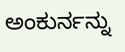ಅಂಕುರ್ನನ್ನು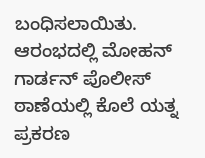ಬಂಧಿಸಲಾಯಿತು. ಆರಂಭದಲ್ಲಿ ಮೋಹನ್ ಗಾರ್ಡನ್ ಪೊಲೀಸ್ ಠಾಣೆಯಲ್ಲಿ ಕೊಲೆ ಯತ್ನ ಪ್ರಕರಣ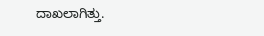ದಾಖಲಾಗಿತ್ತು.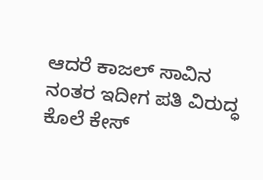ಆದರೆ ಕಾಜಲ್ ಸಾವಿನ ನಂತರ ಇದೀಗ ಪತಿ ವಿರುದ್ಧ ಕೊಲೆ ಕೇಸ್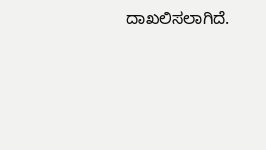ದಾಖಲಿಸಲಾಗಿದೆ.